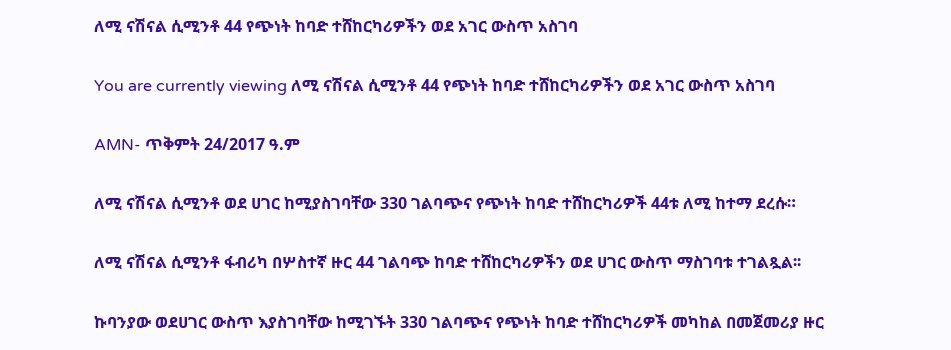ለሚ ናሽናል ሲሚንቶ 44 የጭነት ከባድ ተሸከርካሪዎችን ወደ አገር ውስጥ አስገባ

You are currently viewing ለሚ ናሽናል ሲሚንቶ 44 የጭነት ከባድ ተሸከርካሪዎችን ወደ አገር ውስጥ አስገባ

AMN- ጥቅምት 24/2017 ዓ.ም

ለሚ ናሽናል ሲሚንቶ ወደ ሀገር ከሚያስገባቸው 330 ገልባጭና የጭነት ከባድ ተሸከርካሪዎች 44ቱ ለሚ ከተማ ደረሱ።

ለሚ ናሽናል ሲሚንቶ ፋብሪካ በሦስተኛ ዙር 44 ገልባጭ ከባድ ተሸከርካሪዎችን ወደ ሀገር ውስጥ ማስገባቱ ተገልጿል፡፡

ኩባንያው ወደሀገር ውስጥ እያስገባቸው ከሚገኙት 330 ገልባጭና የጭነት ከባድ ተሸከርካሪዎች መካከል በመጀመሪያ ዙር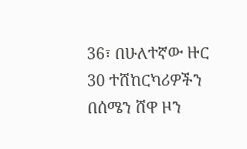36፣ በሁለተኛው ዙር 30 ተሸከርካሪዎችን በሰሜን ሸዋ ዞን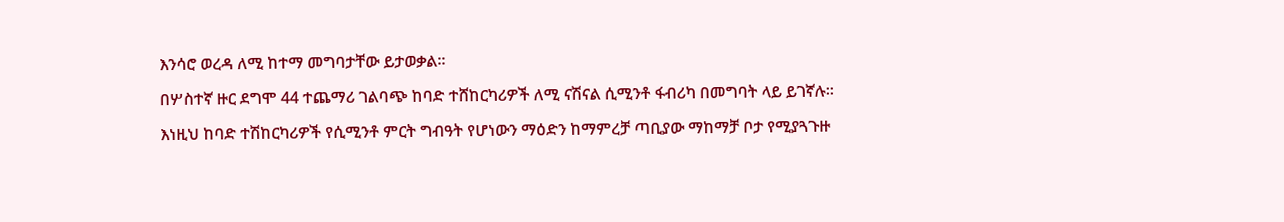እንሳሮ ወረዳ ለሚ ከተማ መግባታቸው ይታወቃል፡፡

በሦስተኛ ዙር ደግሞ 44 ተጨማሪ ገልባጭ ከባድ ተሸከርካሪዎች ለሚ ናሽናል ሲሚንቶ ፋብሪካ በመግባት ላይ ይገኛሉ፡፡

እነዚህ ከባድ ተሽከርካሪዎች የሲሚንቶ ምርት ግብዓት የሆነውን ማዕድን ከማምረቻ ጣቢያው ማከማቻ ቦታ የሚያጓጉዙ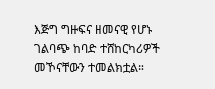እጅግ ግዙፍና ዘመናዊ የሆኑ ገልባጭ ከባድ ተሸከርካሪዎች መኾናቸውን ተመልክቷል።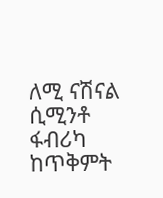ለሚ ናሽናል ሲሚንቶ ፋብሪካ ከጥቅምት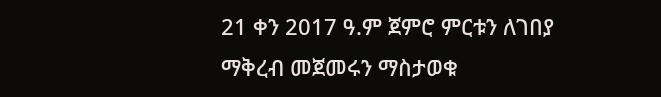21 ቀን 2017 ዓ.ም ጀምሮ ምርቱን ለገበያ ማቅረብ መጀመሩን ማስታወቁ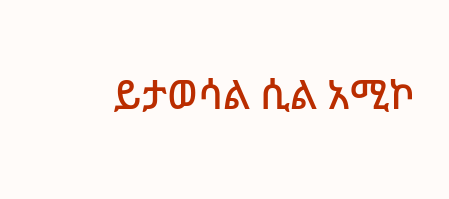ይታወሳል ሲል አሚኮ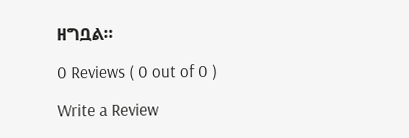ዘግቧል።

0 Reviews ( 0 out of 0 )

Write a Review